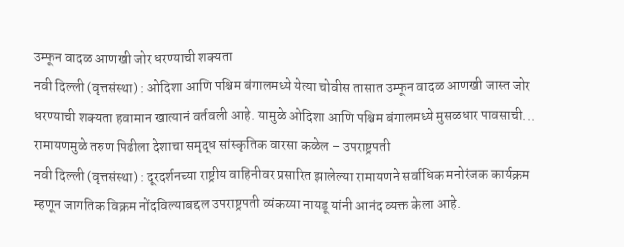उम्फून वादळ आणखी जोर धरण्याची शक्यता
नवी दिल्ली (वृत्तसंस्था) : ओदिशा आणि पश्चिम बंगालमध्ये येत्या चोवीस तासात उम्फून वादळ आणखी जास्त जोर धरण्याची शक्यता हवामान खात्यानं वर्तवली आहे. यामुळे ओदिशा आणि पश्चिम बंगालमध्ये मुसळधार पावसाची...
रामायणमुळे तरुण पिढीला देशाचा समृद्ध सांस्कृतिक वारसा कळेल – उपराष्ट्रपती
नवी दिल्ली (वृत्तसंस्था) : दूरदर्शनच्या राष्ट्रीय वाहिनीवर प्रसारित झालेल्या रामायणने सर्वाधिक मनोरंजक कार्यक्रम म्हणून जागतिक विक्रम नोंदविल्याबद्दल उपराष्ट्रपती व्यंकय्या नायडू यांनी आनंद व्यक्त केला आहे.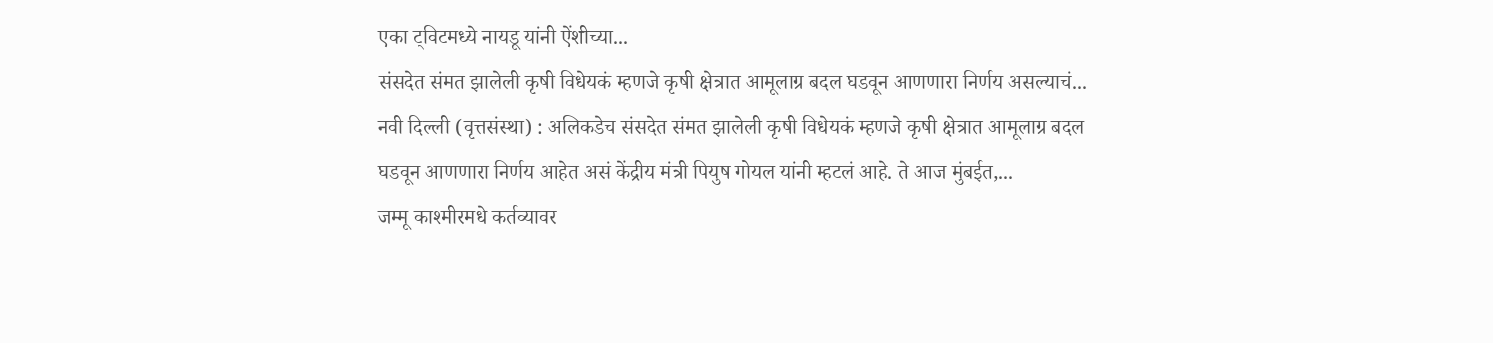एका ट्विटमध्ये नायडू यांनी ऐंशीच्या...
संसदेत संमत झालेली कृषी विधेयकं म्हणजे कृषी क्षेत्रात आमूलाग्र बदल घडवून आणणारा निर्णय असल्याचं...
नवी दिल्ली (वृत्तसंस्था) : अलिकडेच संसदेत संमत झालेली कृषी विधेयकं म्हणजे कृषी क्षेत्रात आमूलाग्र बदल घडवून आणणारा निर्णय आहेत असं केंद्रीय मंत्री पियुष गोयल यांनी म्हटलं आहे. ते आज मुंबईत,...
जम्मू काश्मीरमधे कर्तव्यावर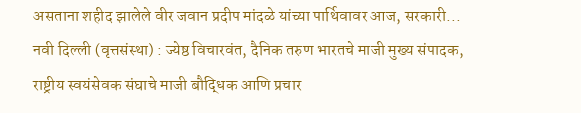असताना शहीद झालेले वीर जवान प्रदीप मांदळे यांच्या पार्थिवावर आज, सरकारी...
नवी दिल्ली (वृत्तसंस्था) : ज्येष्ठ विचारवंत, दैनिक तरुण भारतचे माजी मुख्य संपादक, राष्ट्रीय स्वयंसेवक संघाचे माजी बौद्धिक आणि प्रचार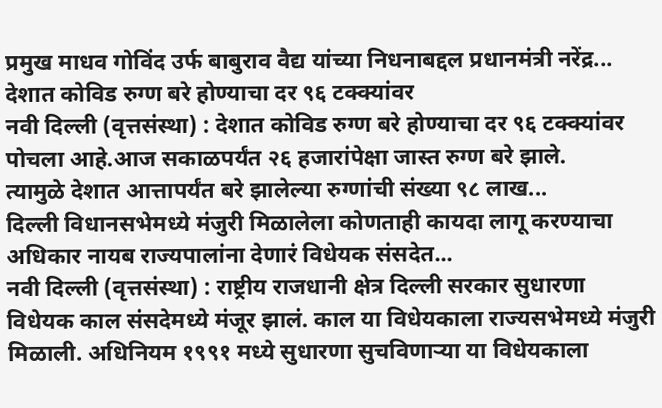प्रमुख माधव गोविंद उर्फ बाबुराव वैद्य यांच्या निधनाबद्दल प्रधानमंत्री नरेंद्र...
देशात कोविड रुग्ण बरे होण्याचा दर ९६ टक्क्यांवर
नवी दिल्ली (वृत्तसंस्था) : देशात कोविड रुग्ण बरे होण्याचा दर ९६ टक्क्यांवर पोचला आहे.आज सकाळपर्यंत २६ हजारांपेक्षा जास्त रुग्ण बरे झाले.
त्यामुळे देशात आत्तापर्यंत बरे झालेल्या रुग्णांची संख्या ९८ लाख...
दिल्ली विधानसभेमध्ये मंजुरी मिळालेला कोणताही कायदा लागू करण्याचा अधिकार नायब राज्यपालांना देणारं विधेयक संसदेत...
नवी दिल्ली (वृत्तसंस्था) : राष्ट्रीय राजधानी क्षेत्र दिल्ली सरकार सुधारणा विधेयक काल संसदेमध्ये मंजूर झालं. काल या विधेयकाला राज्यसभेमध्ये मंजुरी मिळाली. अधिनियम १९९१ मध्ये सुधारणा सुचविणाऱ्या या विधेयकाला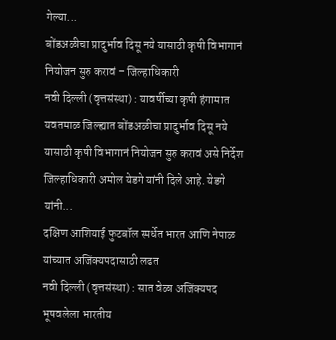गेल्या...
बोंडअळीचा प्रादुर्भाव दिसू नये यासाठी कृषी विभागानं नियोजन सुरु करावं – जिल्हाधिकारी
नवी दिल्ली (वृत्तसंस्था) : यावर्षीच्या कृषी हंगामात यवतमाळ जिल्ह्यात बोंडअळीचा प्रादुर्भाव दिसू नये यासाठी कृषी विभागानं नियोजन सुरु करावं असे निर्देश जिल्हाधिकारी अमोल येडगे यांनी दिले आहे. येडगे यांनी...
दक्षिण आशियाई फुटबॉल स्पर्धेत भारत आणि नेपाळ यांच्यात अजिंक्यपदासाठी लढत
नवी दिल्ली (वृत्तसंस्था) : सात वेळा अजिंक्यपद भूषवलेला भारतीय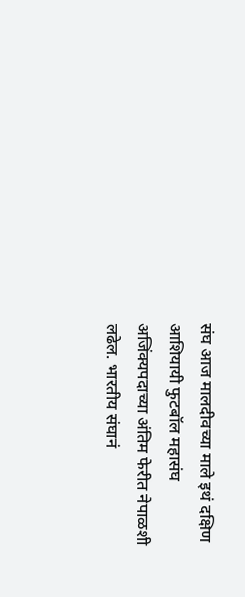संघ आज मालदीवच्या माले इथं दक्षिण आशियायी फुटबॉल महासंघ अजिंक्यपदाच्या अंतिम फेरीत नेपाळशी लढेल. भारतीय संघानं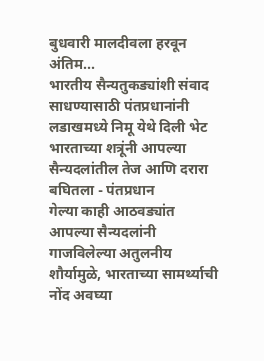बुधवारी मालदीवला हरवून अंतिम...
भारतीय सैन्यतुकड्यांशी संवाद साधण्यासाठी पंतप्रधानांनी लडाखमध्ये निमू येथे दिली भेट
भारताच्या शत्रूंनी आपल्या सैन्यदलांतील तेज आणि दरारा बघितला - पंतप्रधान
गेल्या काही आठवड्यांत आपल्या सैन्यदलांनी गाजविलेल्या अतुलनीय शौर्यामुळे, भारताच्या सामर्थ्याची नोंद अवघ्या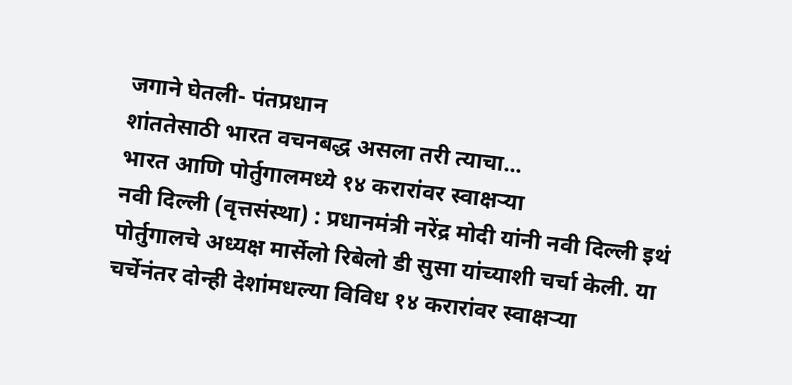जगाने घेतली- पंतप्रधान
शांततेसाठी भारत वचनबद्ध असला तरी त्याचा...
भारत आणि पोर्तुगालमध्ये १४ करारांवर स्वाक्षऱ्या
नवी दिल्ली (वृत्तसंस्था) : प्रधानमंत्री नरेंद्र मोदी यांनी नवी दिल्ली इथं पोर्तुगालचे अध्यक्ष मार्सेलो रिबेलो डी सुसा यांच्याशी चर्चा केली. या चर्चेनंतर दोन्ही देशांमधल्या विविध १४ करारांवर स्वाक्षऱ्या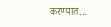करण्यात...